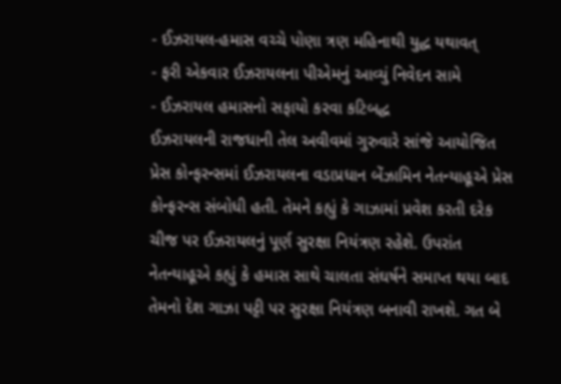- ઈઝરાયલ-હમાસ વચ્ચે પોણા ત્રણ મહિનાથી યુદ્ધ યથાવત્
- ફરી એકવાર ઈઝરાયલના પીએમનું આવ્યું નિવેદન સામે
- ઈઝરાયલ હમાસનો સફાયો કરવા કટિબદ્ધ
ઈઝરાયલની રાજધાની તેલ અવીવમાં ગુરુવારે સાંજે આયોજિત પ્રેસ કોન્ફરન્સમાં ઈઝરાયલના વડાપ્રધાન બેંઝામિન નેતન્યાહૂએ પ્રેસ કોન્ફરન્સ સંબોધી હતી. તેમને કહ્યું કે ગાઝામાં પ્રવેશ કરતી દરેક ચીજ પર ઈઝરાયલનું પૂર્ણ સુરક્ષા નિયંત્રણ રહેશે. ઉપરાંત નેતન્યાહૂએ કહ્યું કે હમાસ સાથે ચાલતા સંઘર્ષને સમાપ્ત થયા બાદ તેમનો દેશ ગાઝા પટ્ટી પર સુરક્ષા નિયંત્રણ બનાવી રાખશે. ગત બે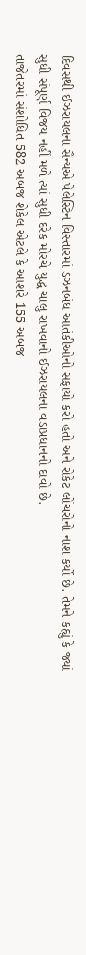દિવસથી ઈઝરાયલના સૈન્યએ પેલેસ્ટિન વિસ્તારમાં ડઝનબંધ આતંકીઓનો સફાયો કરો હતો અને રોકેટ લોંચરોનો નાશ કર્યો છે. તેમને કહ્યું કે જ્યાં સુધી સંપૂર્ણ વિજય નહીં મળે ત્યાં સુધી દરેક મોરચે યુદ્ધ ચાલુ રાખવાનો ઈઝરાયલના વડાપ્રધાનનો દાવો છે.
તાજેતરમાં સંશોધિત 582 અબજ શેકેલ એટલે કે આશરે 155 અબજ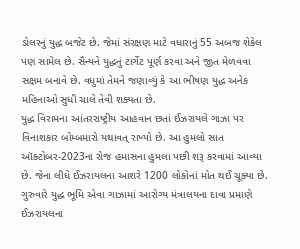ડોલરનું યુદ્ધ બજેટ છે. જેમાં સંરક્ષણ માટે વધારાનું 55 અબજ શેકેલ પણ સામેલ છે. સૈન્યને યુદ્ધનું ટાર્ગેટ પૂર્ણ કરવા અને જીત મેળવવા સક્ષમ બનાવે છે. વધુમાં તેમને જણાવ્યું કે આ ભીષણ યુદ્ધ અનેક મહિનાઓ સુધી ચાલે તેવી શક્યતા છે.
યુદ્ધ વિરામના આંતરરાષ્ટ્રીય આહવાન છતાં ઈઝરાયલે ગાઝા પર વિનાશકાર બોમ્બમારો યથાવત્ રાખ્યો છે. આ હુમલો સાત ઑક્ટોબર-2023ના રોજ હમાસના હુમલા પછી શરૂ કરવામાં આવ્યા છે. જેના લીધે ઈઝરાયલના આશરે 1200 લોકોનાં મોત થઈ ચૂક્યા છે. ગુરુવારે યુદ્ધ ભૂમિ એવા ગાઝામાં આરોગ્ય મંત્રાલયના દાવા પ્રમાણે ઈઝરાયલના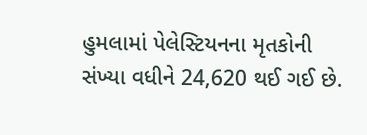હુમલામાં પેલેસ્ટિયનના મૃતકોની સંખ્યા વધીને 24,620 થઈ ગઈ છે.